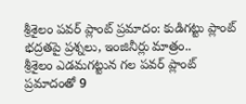శ్రీశైలం పవర్ ప్లాంట్ ప్రమాదం: కుడిగట్టు ప్లాంట్ భద్రతపై ప్రశ్నలు, ఇంజినీర్లు మాత్రం..
శ్రీశైలం ఎడమగట్టున గల పవర్ ప్లాంట్ ప్రమాదంతో 9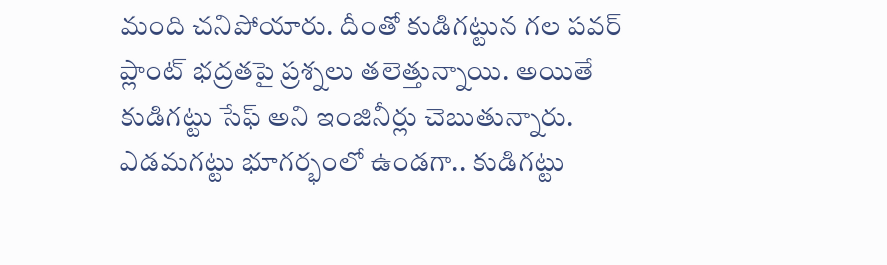మంది చనిపోయారు. దీంతో కుడిగట్టున గల పవర్ ప్లాంట్ భద్రతపై ప్రశ్నలు తలెత్తున్నాయి. అయితే కుడిగట్టు సేఫ్ అని ఇంజినీర్లు చెబుతున్నారు. ఎడమగట్టు భూగర్భంలో ఉండగా.. కుడిగట్టు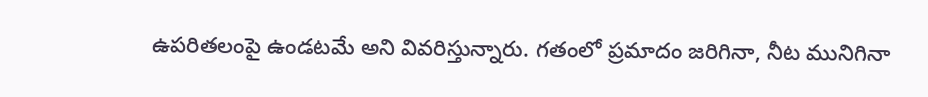ఉపరితలంపై ఉండటమే అని వివరిస్తున్నారు. గతంలో ప్రమాదం జరిగినా, నీట మునిగినా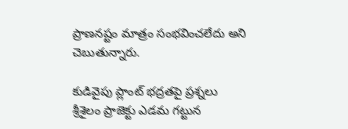ప్రాణనష్టం మాత్రం సంభవించలేదు అని చెబుతున్నారు.

కుడివైపు ప్లాంట్ భద్రతపై ప్రశ్నలు
శ్రీశైలం ప్రాజెక్టు ఎడమ గట్టున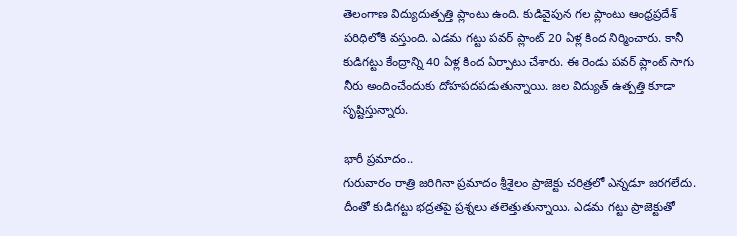తెలంగాణ విద్యుదుత్పత్తి ప్లాంటు ఉంది. కుడివైపున గల ప్లాంటు ఆంధ్రప్రదేశ్ పరిధిలోకి వస్తుంది. ఎడమ గట్టు పవర్ ప్లాంట్ 20 ఏళ్ల కింద నిర్మించారు. కానీ కుడిగట్టు కేంద్రాన్ని 40 ఏళ్ల కింద ఏర్పాటు చేశారు. ఈ రెండు పవర్ ప్లాంట్ సాగు నీరు అందించేందుకు దోహపదపడుతున్నాయి. జల విద్యుత్ ఉత్పత్తి కూడా సృష్టిస్తున్నారు.

భారీ ప్రమాదం..
గురువారం రాత్రి జరిగినా ప్రమాదం శ్రీశైలం ప్రాజెక్టు చరిత్రలో ఎన్నడూ జరగలేదు. దీంతో కుడిగట్టు భద్రతపై ప్రశ్నలు తలెత్తుతున్నాయి. ఎడమ గట్టు ప్రాజెక్టుతో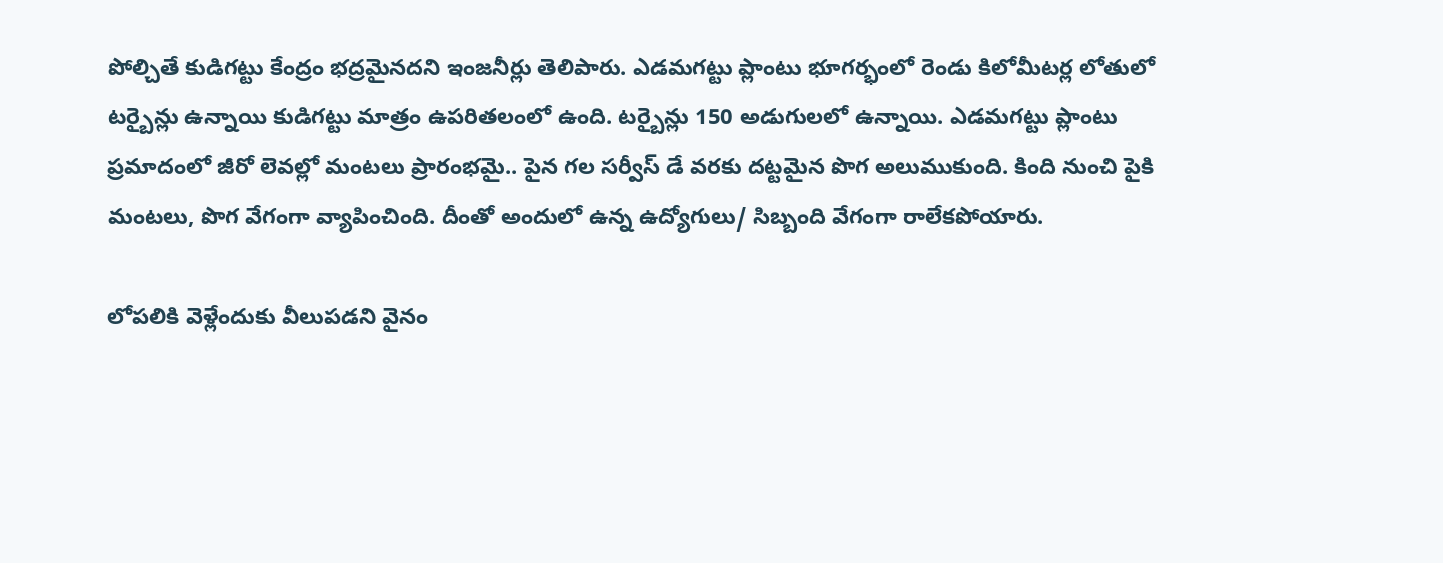పోల్చితే కుడిగట్టు కేంద్రం భద్రమైనదని ఇంజనీర్లు తెలిపారు. ఎడమగట్టు ప్లాంటు భూగర్భంలో రెండు కిలోమీటర్ల లోతులో టర్బైన్లు ఉన్నాయి కుడిగట్టు మాత్రం ఉపరితలంలో ఉంది. టర్బైన్లు 150 అడుగులలో ఉన్నాయి. ఎడమగట్టు ప్లాంటు ప్రమాదంలో జీరో లెవల్లో మంటలు ప్రారంభమై.. పైన గల సర్వీస్ డే వరకు దట్టమైన పొగ అలుముకుంది. కింది నుంచి పైకి మంటలు, పొగ వేగంగా వ్యాపించింది. దీంతో అందులో ఉన్న ఉద్యోగులు/ సిబ్బంది వేగంగా రాలేకపోయారు.

లోపలికి వెళ్లేందుకు వీలుపడని వైనం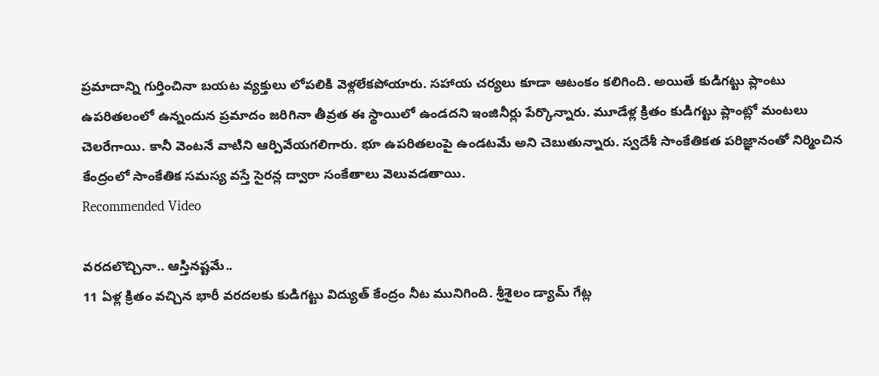ప్రమాదాన్ని గుర్తించినా బయట వ్యక్తులు లోపలికి వెళ్లలేకపోయారు. సహాయ చర్యలు కూడా ఆటంకం కలిగింది. అయితే కుడిగట్టు ప్లాంటు ఉపరితలంలో ఉన్నందున ప్రమాదం జరిగినా తీవ్రత ఈ స్థాయిలో ఉండదని ఇంజినీర్లు పేర్కొన్నారు. మూడేళ్ల క్రితం కుడిగట్టు ప్లాంట్లో మంటలు చెలరేగాయి. కానీ వెంటనే వాటిని ఆర్పివేయగలిగారు. భూ ఉపరితలంపై ఉండటమే అని చెబుతున్నారు. స్వదేశీ సాంకేతికత పరిజ్ఞానంతో నిర్మించిన కేంద్రంలో సాంకేతిక సమస్య వస్తే సైరన్ల ద్వారా సంకేతాలు వెలువడతాయి.
Recommended Video

వరదలొచ్చినా.. ఆస్తినష్టమే..
11 ఏళ్ల క్రితం వచ్చిన భారీ వరదలకు కుడిగట్టు విద్యుత్ కేంద్రం నీట మునిగింది. శ్రీశైలం డ్యామ్ గేట్ల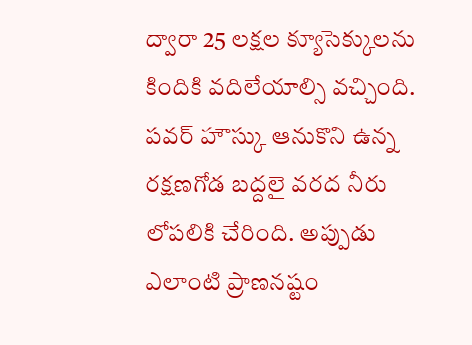ద్వారా 25 లక్షల క్యూసెక్కులను కిందికి వదిలేయాల్సి వచ్చింది. పవర్ హౌస్కు ఆనుకొని ఉన్న రక్షణగోడ బద్దలై వరద నీరు లోపలికి చేరింది. అప్పుడు ఎలాంటి ప్రాణనష్టం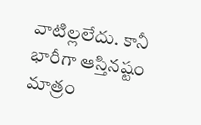వాటిల్లలేదు. కానీ భారీగా ఆస్తినష్టం మాత్రం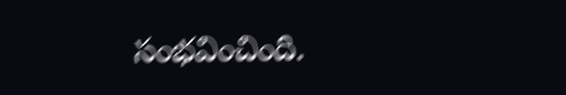సంభవించింది.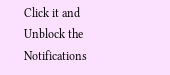Click it and Unblock the Notifications